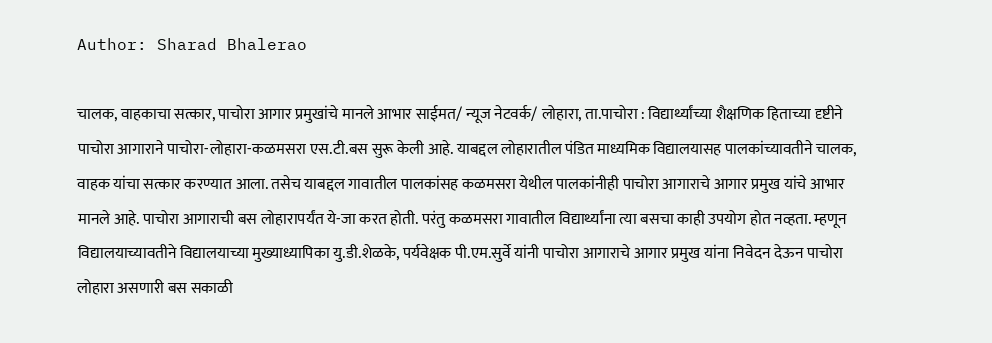Author: Sharad Bhalerao

चालक, वाहकाचा सत्कार, पाचोरा आगार प्रमुखांचे मानले आभार साईमत/ न्यूज नेटवर्क/ लोहारा, ता.पाचोरा : विद्यार्थ्यांच्या शैक्षणिक हिताच्या दृष्टीने पाचोरा आगाराने पाचोरा-लोहारा-कळमसरा एस.टी.बस सुरू केली आहे. याबद्दल लोहारातील पंडित माध्यमिक विद्यालयासह पालकांच्यावतीने चालक, वाहक यांचा सत्कार करण्यात आला. तसेच याबद्दल गावातील पालकांसह कळमसरा येथील पालकांनीही पाचोरा आगाराचे आगार प्रमुख यांचे आभार मानले आहे. पाचोरा आगाराची बस लोहारापर्यंत ये-जा करत होती. परंतु कळमसरा गावातील विद्यार्थ्यांना त्या बसचा काही उपयोग होत नव्हता. म्हणून विद्यालयाच्यावतीने विद्यालयाच्या मुख्याध्यापिका यु.डी.शेळके, पर्यवेक्षक पी.एम.सुर्वे यांनी पाचोरा आगाराचे आगार प्रमुख यांना निवेदन देऊन पाचोरा लोहारा असणारी बस सकाळी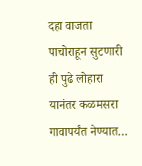दहा वाजता पाचोराहून सुटणारी ही पुढे लोहारा यानंतर कळमसरा गावापर्यंत नेण्यात…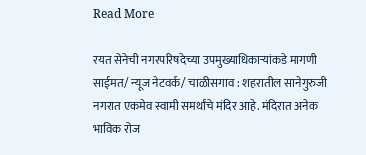Read More

रयत सेनेची नगरपरिषदेच्या उपमुख्याधिकाऱ्यांकडे मागणी साईमत/ न्यूज नेटवर्क/ चाळीसगाव : शहरातील सानेगुरुजी नगरात एकमेव स्वामी समर्थांचे मंदिर आहे. मंदिरात अनेक भाविक रोज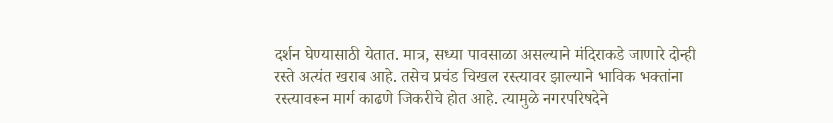दर्शन घेण्यासाठी येतात. मात्र, सध्या पावसाळा असल्याने मंदिराकडे जाणारे दोन्ही रस्ते अत्यंत खराब आहे. तसेच प्रचंड चिखल रस्त्यावर झाल्याने भाविक भक्तांना रस्त्यावरून मार्ग काढणे जिकरीचे होत आहे. त्यामुळे नगरपरिषदेने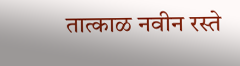तात्काळ नवीन रस्ते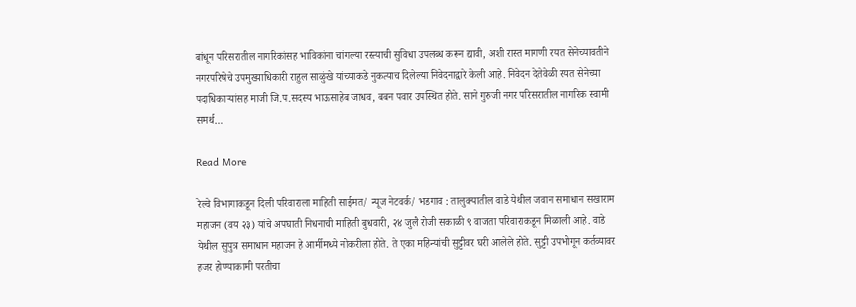बांधून परिसरातील नागरिकांसह भाविकांना चांगल्या रस्त्याची सुविधा उपलब्ध करून द्यावी, अशी रास्त मागणी रयत सेनेच्यावतीने नगरपरिषेचे उपमुख्याधिकारी राहुल साळुंखे यांच्याकडे नुकत्याच दिलेल्या निवेदनाद्वारे केली आहे. निवेदन देतेवेळी रयत सेनेच्या पदाधिकाऱ्यांसह माजी जि.प.सदस्य भाऊसाहेब जाधव, बबन पवार उपस्थित होते. साने गुरुजी नगर परिसरातील नागरिक स्वामी समर्थ…

Read More

रेल्वे विभागाकडून दिली परिवाराला माहिती साईमत/ न्यूज नेटवर्क/ भडगाव : तालुक्यातील वाडे येथील जवान समाधान सखाराम महाजन (वय २३) यांचे अपघाती निधनाची माहिती बुधवारी, २४ जुलै रोजी सकाळी ९ वाजता परिवाराकडून मिळाली आहे. वाडे येथील सुपुत्र समाधान महाजन हे आर्मीमध्ये नोकरीला होते. ते एका महिन्यांची सुट्टीवर घरी आलेले होते. सुट्टी उपभोगून कर्तव्यावर हजर होण्याकामी परतीचा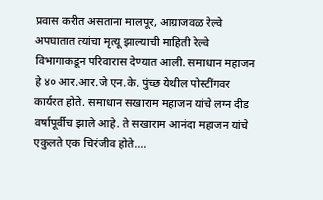प्रवास करीत असताना मालपूर, आग्राजवळ रेल्वे अपघातात त्यांचा मृत्यू झाल्याची माहिती रेल्वे विभागाकडून परिवारास देण्यात आली. समाधान महाजन हे ४० आर.आर.जे एन.के. पुंच्छ येथील पोस्टींगवर कार्यरत होते. समाधान सखाराम महाजन यांचे लग्न दीड वर्षापूर्वीच झाले आहे. ते सखाराम आनंदा महाजन यांचे एकुलते एक चिरंजीव होते.…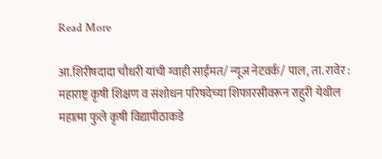Read More

आ.शिरीषदादा चौधरी यांची ग्वाही साईमत/ न्यूज नेटवर्क/ पाल, ता. रावेर : महाराष्ट्र कृषी शिक्षण व संशोधन परिषदेच्या शिफारसीवरून राहुरी येथील महात्मा फुले कृषी विद्यापीठाकडे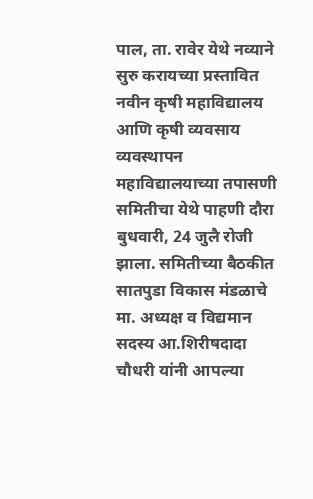पाल, ता. रावेर येथे नव्याने सुरु करायच्या प्रस्तावित नवीन कृषी महाविद्यालय आणि कृषी व्यवसाय व्यवस्थापन महाविद्यालयाच्या तपासणी समितीचा येथे पाहणी दौरा बुधवारी, 24 जुलै रोजी झाला. समितीच्या बैठकीत सातपुडा विकास मंडळाचे मा. अध्यक्ष व विद्यमान सदस्य आ.शिरीषदादा चौधरी यांनी आपल्या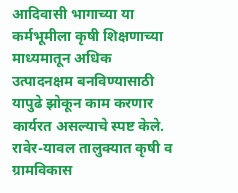आदिवासी भागाच्या या कर्मभूमीला कृषी शिक्षणाच्या माध्यमातून अधिक उत्पादनक्षम बनविण्यासाठी यापुढे झोकून काम करणार कार्यरत असल्याचे स्पष्ट केले. रावेर-यावल तालुक्यात कृषी व ग्रामविकास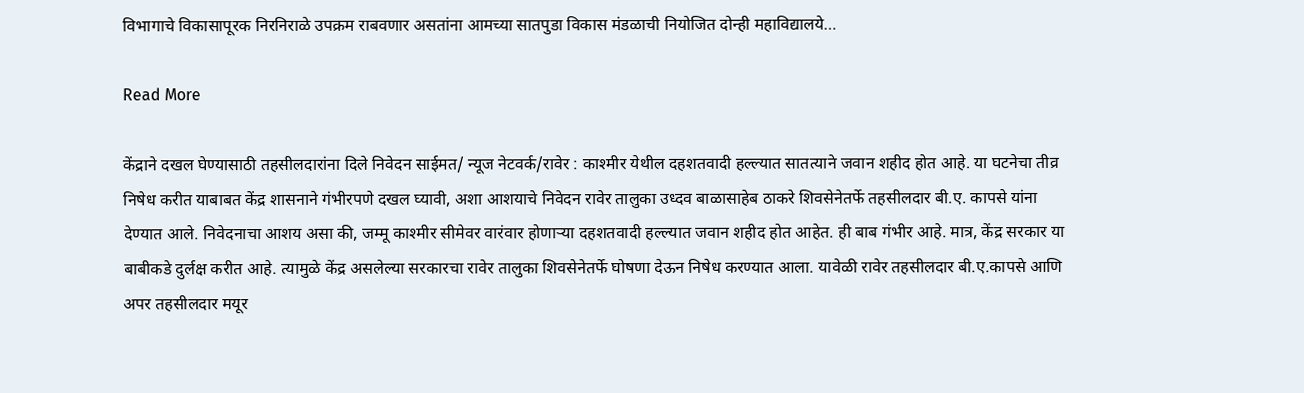विभागाचे विकासापूरक निरनिराळे उपक्रम राबवणार असतांना आमच्या सातपुडा विकास मंडळाची नियोजित दोन्ही महाविद्यालये…

Read More

केंद्राने दखल घेण्यासाठी तहसीलदारांना दिले निवेदन साईमत/ न्यूज नेटवर्क/रावेर : काश्मीर येथील दहशतवादी हल्ल्यात सातत्याने जवान शहीद होत आहे. या घटनेचा तीव्र निषेध करीत याबाबत केंद्र शासनाने गंभीरपणे दखल घ्यावी, अशा आशयाचे निवेदन रावेर तालुका उध्दव बाळासाहेब ठाकरे शिवसेनेतर्फे तहसीलदार बी.ए. कापसे यांना देण्यात आले. निवेदनाचा आशय असा की, जम्मू काश्मीर सीमेवर वारंवार होणाऱ्या दहशतवादी हल्ल्यात जवान शहीद होत आहेत. ही बाब गंभीर आहे. मात्र, केंद्र सरकार या बाबीकडे दुर्लक्ष करीत आहे. त्यामुळे केंद्र असलेल्या सरकारचा रावेर तालुका शिवसेनेतर्फे घोषणा देऊन निषेध करण्यात आला. यावेळी रावेर तहसीलदार बी.ए.कापसे आणि अपर तहसीलदार मयूर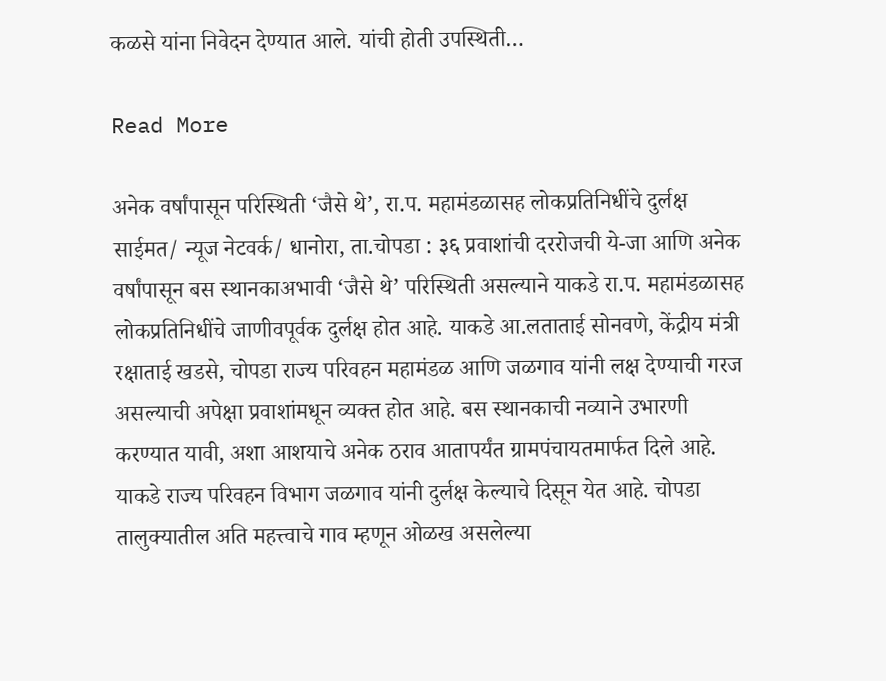कळसे यांना निवेदन देण्यात आले. यांची होती उपस्थिती…

Read More

अनेक वर्षांपासून परिस्थिती ‘जैसे थे’, रा.प. महामंडळासह लोकप्रतिनिधींचे दुर्लक्ष साईमत/ न्यूज नेटवर्क/ धानोरा, ता.चोपडा : ३६ प्रवाशांची दररोजची ये-जा आणि अनेक वर्षांपासून बस स्थानकाअभावी ‘जैसे थे’ परिस्थिती असल्याने याकडे रा.प. महामंडळासह लोकप्रतिनिधींचे जाणीवपूर्वक दुर्लक्ष होत आहे. याकडे आ.लताताई सोनवणे, केंद्रीय मंत्री रक्षाताई खडसे, चोपडा राज्य परिवहन महामंडळ आणि जळगाव यांनी लक्ष देण्याची गरज असल्याची अपेक्षा प्रवाशांमधून व्यक्त होत आहे. बस स्थानकाची नव्याने उभारणी करण्यात यावी, अशा आशयाचे अनेक ठराव आतापर्यंत ग्रामपंचायतमार्फत दिले आहे. याकडे राज्य परिवहन विभाग जळगाव यांनी दुर्लक्ष केल्याचे दिसून येत आहे. चोपडा तालुक्यातील अति महत्त्वाचे गाव म्हणून ओळख असलेल्या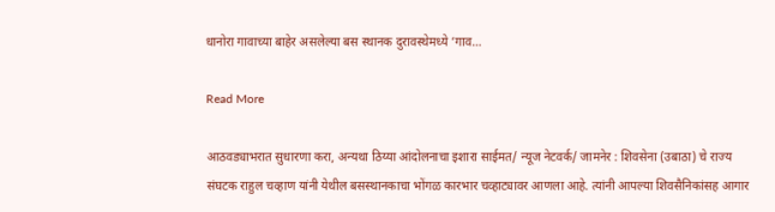धानोरा गावाच्या बाहेर असलेल्या बस स्थानक दुरावस्थेमध्ये ‘गाव…

Read More

आठवड्याभरात सुधारणा करा, अन्यथा ठिय्या आंदोलनाचा इशारा साईमत/ न्यूज नेटवर्क/ जामनेर : शिवसेना (उबाठा) चे राज्य संघटक राहुल चव्हाण यांनी येथील बसस्थानकाचा भोंगळ कारभार चव्हाट्यावर आणला आहे. त्यांनी आपल्या शिवसैनिकांसह आगार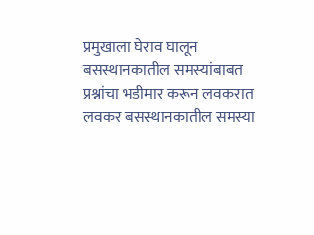प्रमुखाला घेराव घालून बसस्थानकातील समस्यांबाबत प्रश्नांचा भडीमार करून लवकरात लवकर बसस्थानकातील समस्या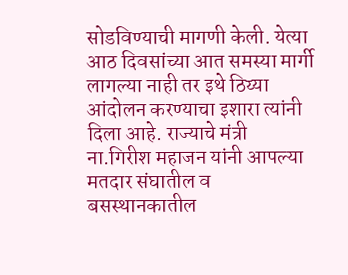सोडविण्याची मागणी केली. येत्या आठ दिवसांच्या आत समस्या मार्गी लागल्या नाही तर इथे ठिय्या आंदोलन करण्याचा इशारा त्यांनी दिला आहे. राज्याचे मंत्री ना.गिरीश महाजन यांनी आपल्या मतदार संघातील व बसस्थानकातील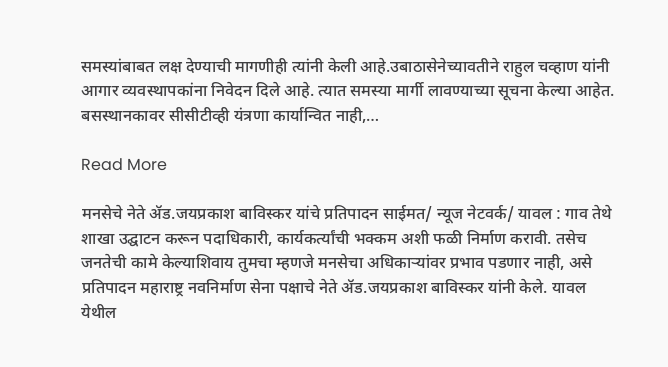समस्यांबाबत लक्ष देण्याची मागणीही त्यांनी केली आहे.उबाठासेनेच्यावतीने राहुल चव्हाण यांनी आगार व्यवस्थापकांना निवेदन दिले आहे. त्यात समस्या मार्गी लावण्याच्या सूचना केल्या आहेत. बसस्थानकावर सीसीटीव्ही यंत्रणा कार्यान्वित नाही,…

Read More

मनसेचे नेते ॲड.जयप्रकाश बाविस्कर यांचे प्रतिपादन साईमत/ न्यूज नेटवर्क/ यावल : गाव तेथे शाखा उद्घाटन करून पदाधिकारी, कार्यकर्त्यांची भक्कम अशी फळी निर्माण करावी. तसेच जनतेची कामे केल्याशिवाय तुमचा म्हणजे मनसेचा अधिकाऱ्यांवर प्रभाव पडणार नाही, असे प्रतिपादन महाराष्ट्र नवनिर्माण सेना पक्षाचे नेते ॲड.जयप्रकाश बाविस्कर यांनी केले. यावल येथील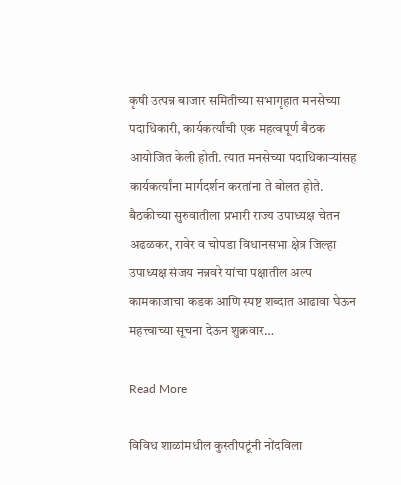कृषी उत्पन्न बाजार समितीच्या सभागृहात मनसेच्या पदाधिकारी, कार्यकर्त्यांची एक महत्वपूर्ण बैठक आयोजित केली होती. त्यात मनसेच्या पदाधिकाऱ्यांसह कार्यकर्त्यांना मार्गदर्शन करतांना ते बोलत होते. बैठकीच्या सुरुवातीला प्रभारी राज्य उपाध्यक्ष चेतन अढळकर, रावेर व चोपडा विधानसभा क्षेत्र जिल्हा उपाध्यक्ष संजय नन्नवरे यांचा पक्षातील अल्प कामकाजाचा कडक आणि स्पष्ट शब्दात आढावा घेऊन महत्त्वाच्या सूचना देऊन शुक्रवार…

Read More

विविध शाळांमधील कुस्तीपटूंनी नोंदविला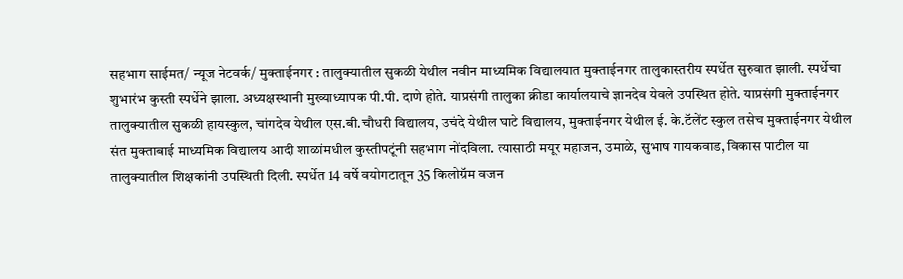सहभाग साईमत/ न्यूज नेटवर्क/ मुक्ताईनगर : तालुक्यातील सुकळी येथील नवीन माध्यमिक विद्यालयात मुक्ताईनगर तालुकास्तरीय स्पर्धेत सुरुवात झाली. स्पर्धेचा शुभारंभ कुस्ती स्पर्धेने झाला. अध्यक्षस्थानी मुख्याध्यापक पी.पी. दाणे होते. याप्रसंगी तालुका क्रीडा कार्यालयाचे ज्ञानदेव येवले उपस्थित होते. याप्रसंगी मुक्ताईनगर तालुक्यातील सुकळी हायस्कुल, चांगदेव येथील एस.बी.चौधरी विद्यालय, उचंदे येथील घाटे विद्यालय, मुक्ताईनगर येथील ई. के.टॅलेंट स्कुल तसेच मुक्ताईनगर येथील संत मुक्ताबाई माध्यमिक विद्यालय आदी शाळांमधील कुस्तीपटूंनी सहभाग नोंदविला. त्यासाठी मयूर महाजन, उमाळे, सुभाष गायकवाड, विकास पाटील या तालुक्यातील शिक्षकांनी उपस्थिती दिली. स्पर्धेत 14 वर्षे वयोगटातून 35 किलोग्रॅम वजन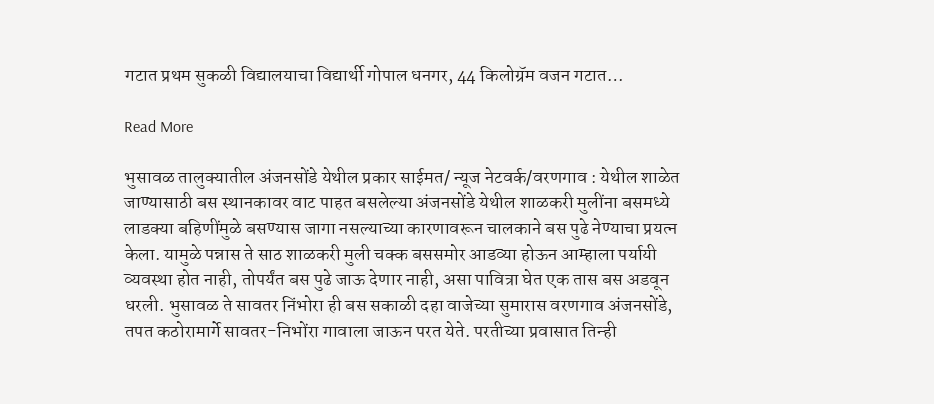गटात प्रथम सुकळी विद्यालयाचा विद्यार्थी गोपाल धनगर, 44 किलोग्रॅम वजन गटात…

Read More

भुसावळ तालुक्यातील अंजनसोंडे येथील प्रकार साईमत/ न्यूज नेटवर्क/वरणगाव : येथील शाळेत जाण्यासाठी बस स्थानकावर वाट पाहत बसलेल्या अंजनसोंडे येथील शाळकरी मुलींना बसमध्ये लाडक्या बहिणींमुळे बसण्यास जागा नसल्याच्या कारणावरून चालकाने बस पुढे नेण्याचा प्रयत्न केला. यामुळे पन्नास ते साठ शाळकरी मुली चक्क बससमोर आडव्या होऊन आम्हाला पर्यायी व्यवस्था होत नाही, तोपर्यंत बस पुढे जाऊ देणार नाही, असा पावित्रा घेत एक तास बस अडवून धरली. भुसावळ ते सावतर निंभोरा ही बस सकाळी दहा वाजेच्या सुमारास वरणगाव अंजनसोंडे, तपत कठोरामार्गे सावतर-निभोंरा गावाला जाऊन परत येते. परतीच्या प्रवासात तिन्ही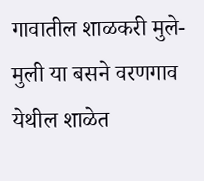गावातील शाळकरी मुले-मुली या बसने वरणगाव येथील शाळेत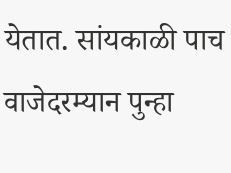येतात. सांयकाळी पाच वाजेदरम्यान पुन्हा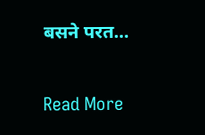बसने परत…

Read More